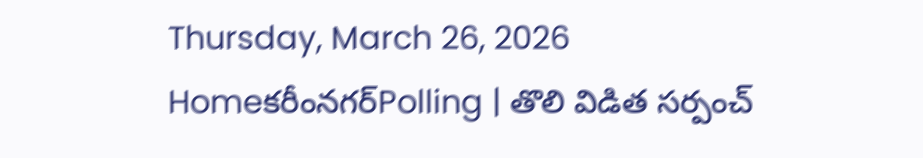Thursday, March 26, 2026
Homeకరీంనగర్Polling | తొలి విడిత సర్పంచ్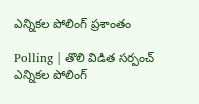ఎన్నికల పోలింగ్ ప్రశాంతం

Polling | తొలి విడిత సర్పంచ్ ఎన్నికల పోలింగ్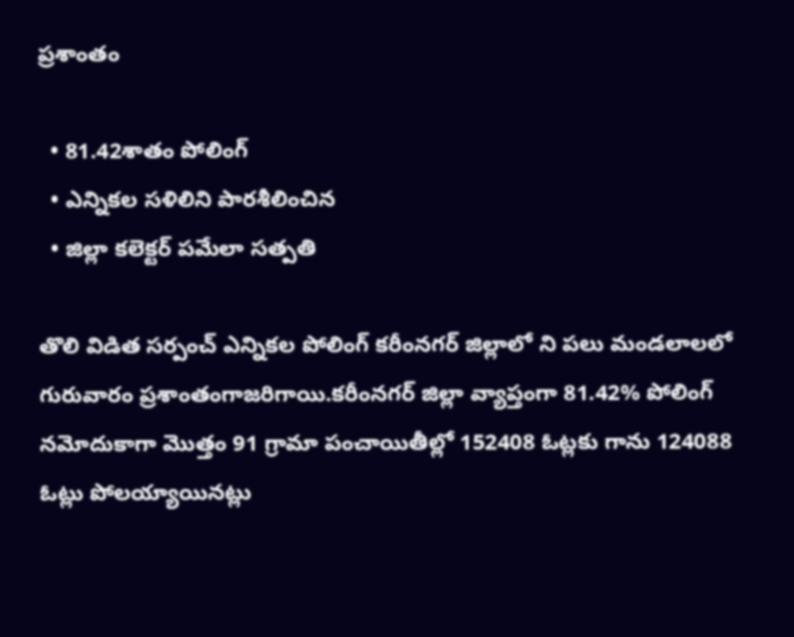ప్రశాంతం

  • 81.42శాతం పోలింగ్
  • ఎన్నికల సళిలిని పారశీలించిన
  • జిల్లా కలెక్టర్ పమేలా సత్పతి

తొలి విడిత సర్పంచ్ ఎన్నికల పోలింగ్ కరీంనగర్ జిల్లాలో ని పలు మండలాలలో గురువారం ప్రశాంతంగాజరిగాయి.కరీంనగర్ జిల్లా వ్యాప్తంగా 81.42% పోలింగ్ నమోదుకాగా మొత్తం 91 గ్రామా పంచాయితీల్లో 152408 ఓట్లకు గాను 124088 ఓట్లు పోలయ్యాయినట్లు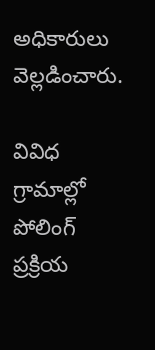అధికారులు వెల్లడించారు.

వివిధ గ్రామాల్లో పోలింగ్ ప్రక్రియ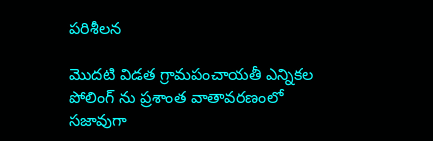పరిశీలన

మొదటి విడత గ్రామపంచాయతీ ఎన్నికల పోలింగ్ ను ప్రశాంత వాతావరణంలో సజావుగా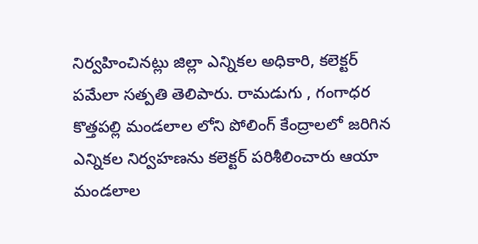నిర్వహించినట్లు జిల్లా ఎన్నికల అధికారి, కలెక్టర్ పమేలా సత్పతి తెలిపారు. రామడుగు , గంగాధర కొత్తపల్లి మండలాల లోని పోలింగ్ కేంద్రాలలో జరిగిన ఎన్నికల నిర్వహణను కలెక్టర్ పరిశీలించారు ఆయా మండలాల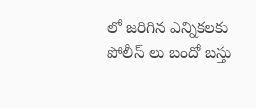లో జరిగిన ఎన్నికలకు పోలీస్ లు బందో బస్తు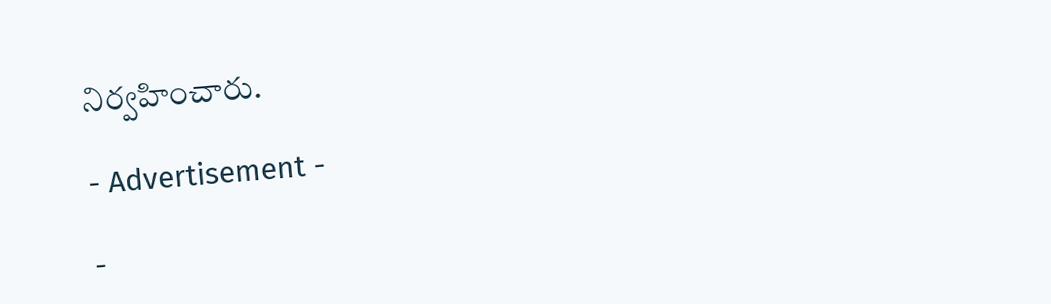నిర్వహించారు.

- Advertisement -

-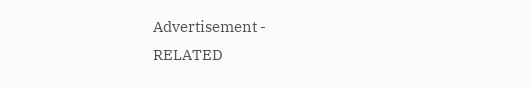Advertisement -
RELATED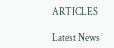ARTICLES

Latest News